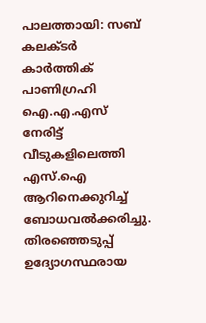പാലത്തായി: സബ് കലക്ടർ കാർത്തിക് പാണിഗ്രഹി ഐ.എ.എസ് നേരിട്ട് വീടുകളിലെത്തി എസ്.ഐ ആറിനെക്കുറിച്ച് ബോധവൽക്കരിച്ചു.
തിരഞ്ഞെടുപ്പ് ഉദ്യോഗസ്ഥരായ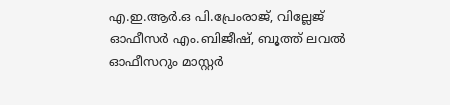എ.ഇ.ആർ.ഒ പി.പ്രേംരാജ്, വില്ലേജ് ഓഫീസർ എം.ബിജീഷ്, ബൂത്ത് ലവൽ ഓഫീസറും മാസ്റ്റർ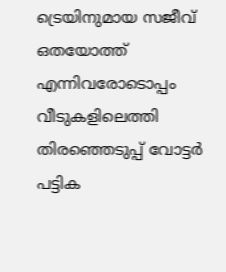ട്രെയിനുമായ സജീവ് ഒതയോത്ത് എന്നിവരോടൊപ്പം വീടുകളിലെത്തി തിരഞ്ഞെടുപ്പ് വോട്ടർ പട്ടിക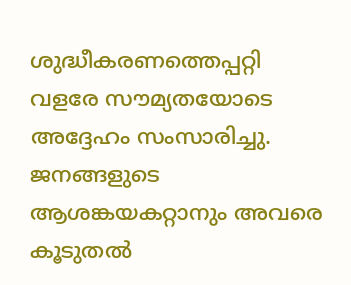ശുദ്ധീകരണത്തെപ്പറ്റി വളരേ സൗമ്യതയോടെ അദ്ദേഹം സംസാരിച്ചു.
ജനങ്ങളുടെ ആശങ്കയകറ്റാനും അവരെ കൂടുതൽ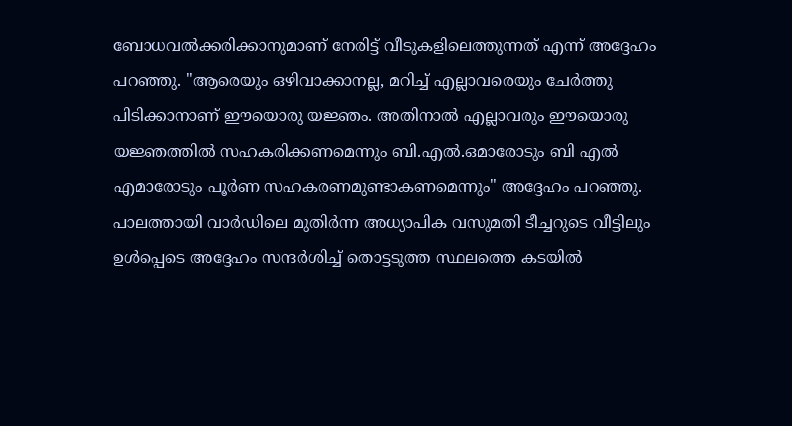ബോധവൽക്കരിക്കാനുമാണ് നേരിട്ട് വീടുകളിലെത്തുന്നത് എന്ന് അദ്ദേഹം പറഞ്ഞു. "ആരെയും ഒഴിവാക്കാനല്ല, മറിച്ച് എല്ലാവരെയും ചേർത്തു പിടിക്കാനാണ് ഈയൊരു യജ്ഞം. അതിനാൽ എല്ലാവരും ഈയൊരു യജ്ഞത്തിൽ സഹകരിക്കണമെന്നും ബി.എൽ.ഒമാരോടും ബി എൽ എമാരോടും പൂർണ സഹകരണമുണ്ടാകണമെന്നും" അദ്ദേഹം പറഞ്ഞു.
പാലത്തായി വാർഡിലെ മുതിർന്ന അധ്യാപിക വസുമതി ടീച്ചറുടെ വീട്ടിലും ഉൾപ്പെടെ അദ്ദേഹം സന്ദർശിച്ച് തൊട്ടടുത്ത സ്ഥലത്തെ കടയിൽ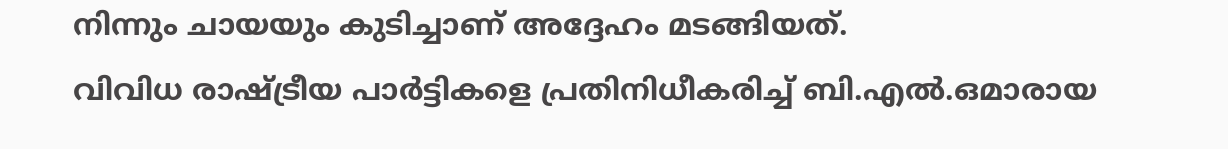നിന്നും ചായയും കുടിച്ചാണ് അദ്ദേഹം മടങ്ങിയത്.
വിവിധ രാഷ്ട്രീയ പാർട്ടികളെ പ്രതിനിധീകരിച്ച് ബി.എൽ.ഒമാരായ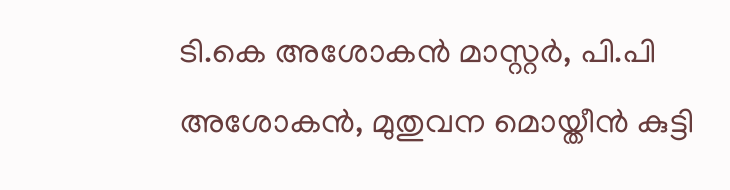ടി.കെ അശോകൻ മാസ്റ്റർ, പി.പി അശോകൻ, മുതുവന മൊയ്തീൻ കുട്ടി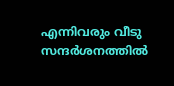എന്നിവരും വീടു സന്ദർശനത്തിൽ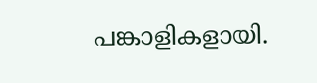പങ്കാളികളായി.